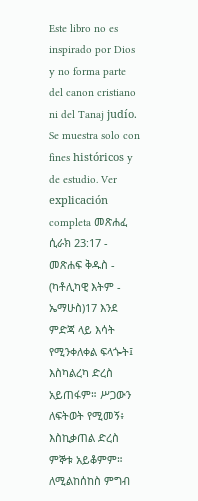Este libro no es inspirado por Dios y no forma parte del canon cristiano ni del Tanaj judío. Se muestra solo con fines históricos y de estudio. Ver explicación completa መጽሐፈ ሲራክ 23:17 - መጽሐፍ ቅዱስ - (ካቶሊካዊ እትም - ኤማሁስ)17 እንደ ምድጃ ላይ እሳት የሚንቀለቀል ፍላጐት፤ እስካልረካ ድረስ አይጠፋም። ሥጋውን ለፍትወት የሚመኝ፥ እስኪቃጠል ድረስ ምኞቱ አይቆምም። ለሚልከሰከስ ምግብ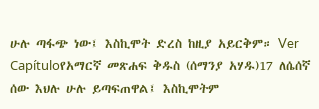ሁሉ ጣፋጭ ነው፤ እስኪሞት ድረስ ከዚያ አይርቅም። Ver Capítuloየአማርኛ መጽሐፍ ቅዱስ (ሰማንያ አሃዱ)17 ለሴሰኛ ሰው እህሉ ሁሉ ይጣፍጠዋል፤ እስኪሞትም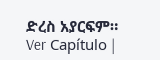ድረስ አያርፍም። Ver Capítulo |